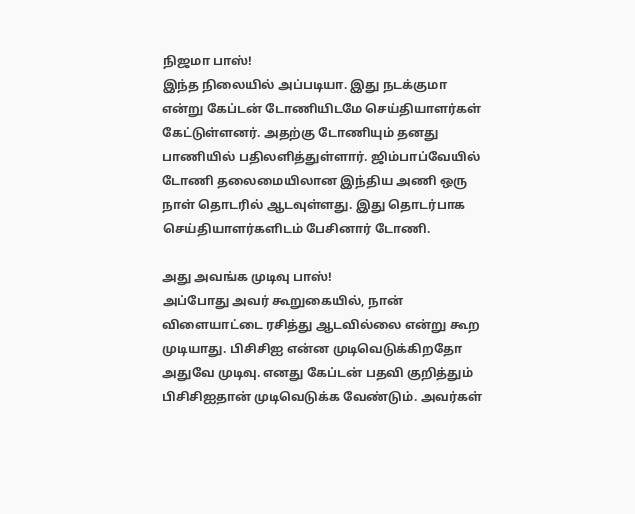நிஜமா பாஸ்!
இந்த நிலையில் அப்படியா. இது நடக்குமா என்று கேப்டன் டோணியிடமே செய்தியாளர்கள் கேட்டுள்ளனர். அதற்கு டோணியும் தனது பாணியில் பதிலளித்துள்ளார். ஜிம்பாப்வேயில் டோணி தலைமையிலான இந்திய அணி ஒரு நாள் தொடரில் ஆடவுள்ளது. இது தொடர்பாக செய்தியாளர்களிடம் பேசினார் டோணி.

அது அவங்க முடிவு பாஸ்!
அப்போது அவர் கூறுகையில், நான் விளையாட்டை ரசித்து ஆடவில்லை என்று கூற முடியாது. பிசிசிஐ என்ன முடிவெடுக்கிறதோ அதுவே முடிவு. எனது கேப்டன் பதவி குறித்தும் பிசிசிஐதான் முடிவெடுக்க வேண்டும். அவர்கள்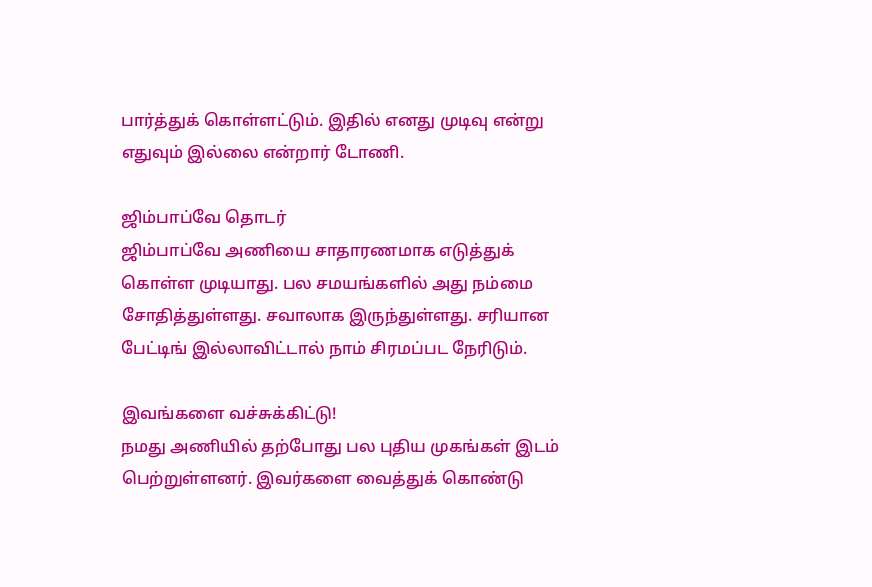பார்த்துக் கொள்ளட்டும். இதில் எனது முடிவு என்று எதுவும் இல்லை என்றார் டோணி.

ஜிம்பாப்வே தொடர்
ஜிம்பாப்வே அணியை சாதாரணமாக எடுத்துக் கொள்ள முடியாது. பல சமயங்களில் அது நம்மை சோதித்துள்ளது. சவாலாக இருந்துள்ளது. சரியான பேட்டிங் இல்லாவிட்டால் நாம் சிரமப்பட நேரிடும்.

இவங்களை வச்சுக்கிட்டு!
நமது அணியில் தற்போது பல புதிய முகங்கள் இடம் பெற்றுள்ளனர். இவர்களை வைத்துக் கொண்டு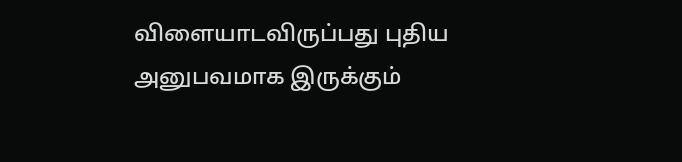விளையாடவிருப்பது புதிய அனுபவமாக இருக்கும்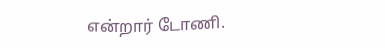என்றார் டோணி.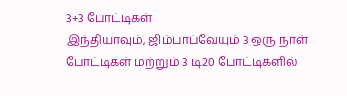3+3 போட்டிகள்
இந்தியாவும், ஜிம்பாப்வேயும் 3 ஒரு நாள் போட்டிகள் மற்றும் 3 டி20 போட்டிகளில்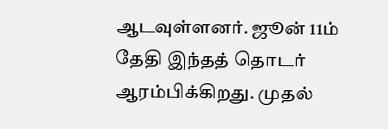ஆடவுள்ளனர். ஜூன் 11ம் தேதி இந்தத் தொடர் ஆரம்பிக்கிறது. முதல்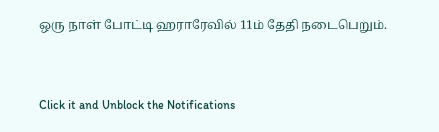ஒரு நாள் போட்டி ஹராரேவில் 11ம் தேதி நடைபெறும்.


Click it and Unblock the Notifications